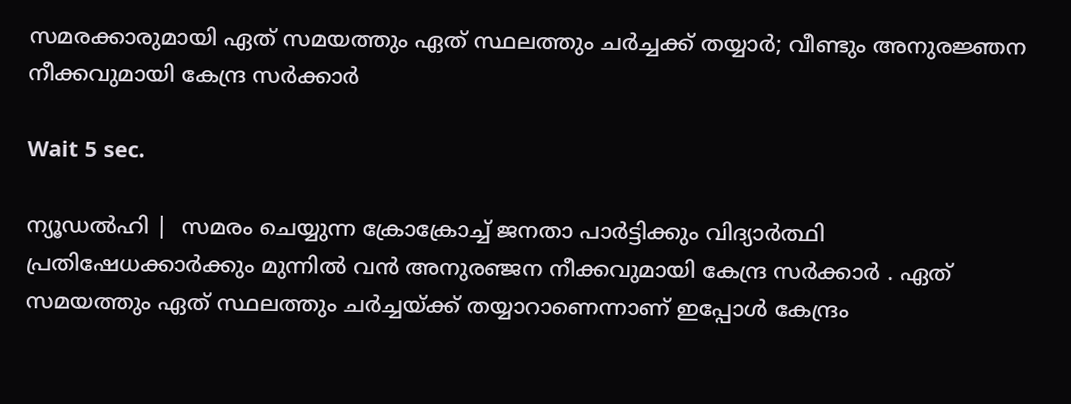സമരക്കാരുമായി ഏത് സമയത്തും ഏത് സ്ഥലത്തും ചര്‍ച്ചക്ക് തയ്യാര്‍; വീണ്ടും അനുരജ്ഞന നീക്കവുമായി കേന്ദ്ര സര്‍ക്കാര്‍

Wait 5 sec.

ന്യൂഡല്‍ഹി |  സമരം ചെയ്യുന്ന ക്രോക്രോച്ച് ജനതാ പാര്‍ട്ടിക്കും വിദ്യാര്‍ത്ഥി പ്രതിഷേധക്കാര്‍ക്കും മുന്നില്‍ വന്‍ അനുരഞ്ജന നീക്കവുമായി കേന്ദ്ര സര്‍ക്കാര്‍ . ഏത് സമയത്തും ഏത് സ്ഥലത്തും ചര്‍ച്ചയ്ക്ക് തയ്യാറാണെന്നാണ് ഇപ്പോള്‍ കേന്ദ്രം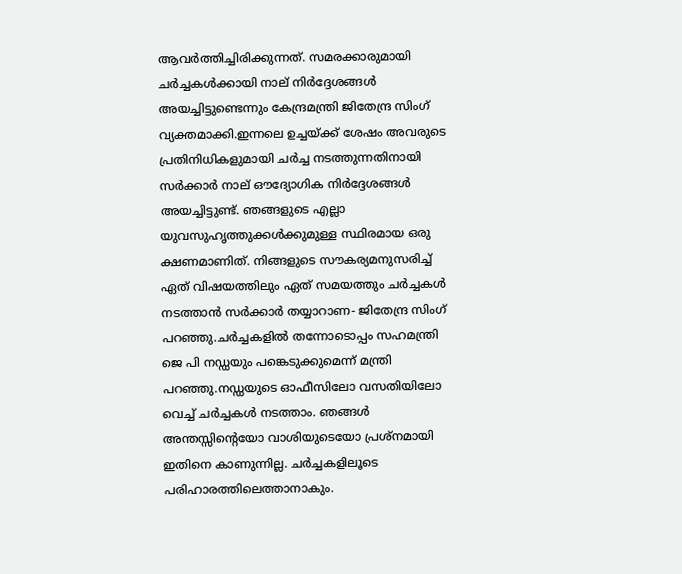ആവര്‍ത്തിച്ചിരിക്കുന്നത്. സമരക്കാരുമായി ചര്‍ച്ചകള്‍ക്കായി നാല് നിര്‍ദ്ദേശങ്ങള്‍ അയച്ചിട്ടുണ്ടെന്നും കേന്ദ്രമന്ത്രി ജിതേന്ദ്ര സിംഗ് വ്യക്തമാക്കി.ഇന്നലെ ഉച്ചയ്ക്ക് ശേഷം അവരുടെ പ്രതിനിധികളുമായി ചര്‍ച്ച നടത്തുന്നതിനായി സര്‍ക്കാര്‍ നാല് ഔദ്യോഗിക നിര്‍ദ്ദേശങ്ങള്‍ അയച്ചിട്ടുണ്ട്. ഞങ്ങളുടെ എല്ലാ യുവസുഹൃത്തുക്കള്‍ക്കുമുള്ള സ്ഥിരമായ ഒരു ക്ഷണമാണിത്. നിങ്ങളുടെ സൗകര്യമനുസരിച്ച് ഏത് വിഷയത്തിലും ഏത് സമയത്തും ചര്‍ച്ചകള്‍ നടത്താന്‍ സര്‍ക്കാര്‍ തയ്യാറാണ- ജിതേന്ദ്ര സിംഗ് പറഞ്ഞു.ചര്‍ച്ചകളില്‍ തന്നോടൊപ്പം സഹമന്ത്രി ജെ പി നഡ്ഡയും പങ്കെടുക്കുമെന്ന് മന്ത്രി പറഞ്ഞു.നഡ്ഡയുടെ ഓഫീസിലോ വസതിയിലോ വെച്ച് ചര്‍ച്ചകള്‍ നടത്താം. ഞങ്ങള്‍ അന്തസ്സിന്റെയോ വാശിയുടെയോ പ്രശ്‌നമായി ഇതിനെ കാണുന്നില്ല. ചര്‍ച്ചകളിലൂടെ പരിഹാരത്തിലെത്താനാകും.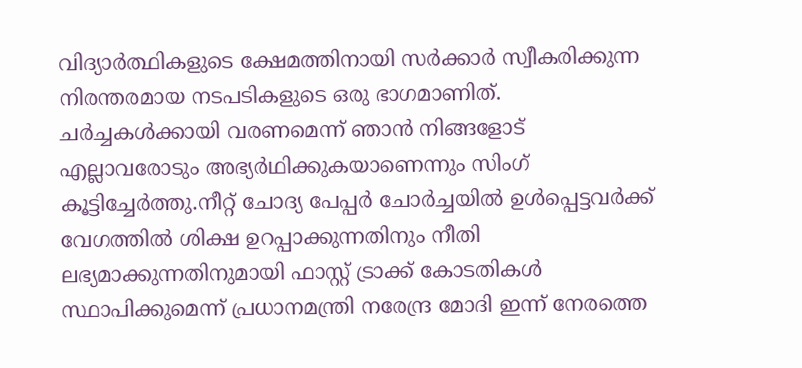വിദ്യാര്‍ത്ഥികളുടെ ക്ഷേമത്തിനായി സര്‍ക്കാര്‍ സ്വീകരിക്കുന്ന നിരന്തരമായ നടപടികളുടെ ഒരു ഭാഗമാണിത്. ചര്‍ച്ചകള്‍ക്കായി വരണമെന്ന് ഞാന്‍ നിങ്ങളോട് എല്ലാവരോടും അഭ്യര്‍ഥിക്കുകയാണെന്നും സിംഗ് കൂട്ടിച്ചേര്‍ത്തു.നീറ്റ് ചോദ്യ പേപ്പര്‍ ചോര്‍ച്ചയില്‍ ഉള്‍പ്പെട്ടവര്‍ക്ക് വേഗത്തില്‍ ശിക്ഷ ഉറപ്പാക്കുന്നതിനും നീതി ലഭ്യമാക്കുന്നതിനുമായി ഫാസ്റ്റ് ട്രാക്ക് കോടതികള്‍ സ്ഥാപിക്കുമെന്ന് പ്രധാനമന്ത്രി നരേന്ദ്ര മോദി ഇന്ന് നേരത്തെ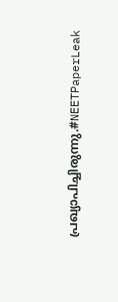പ്രഖ്യാപിച്ചിരുന്നു.#NEETPaperLeak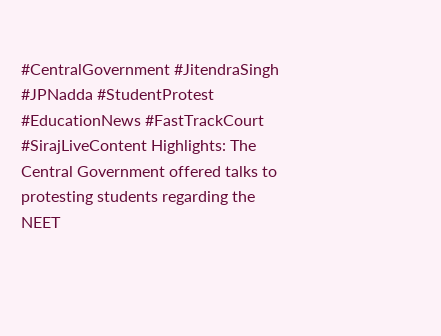#CentralGovernment #JitendraSingh #JPNadda #StudentProtest #EducationNews #FastTrackCourt #SirajLiveContent Highlights: The Central Government offered talks to protesting students regarding the NEET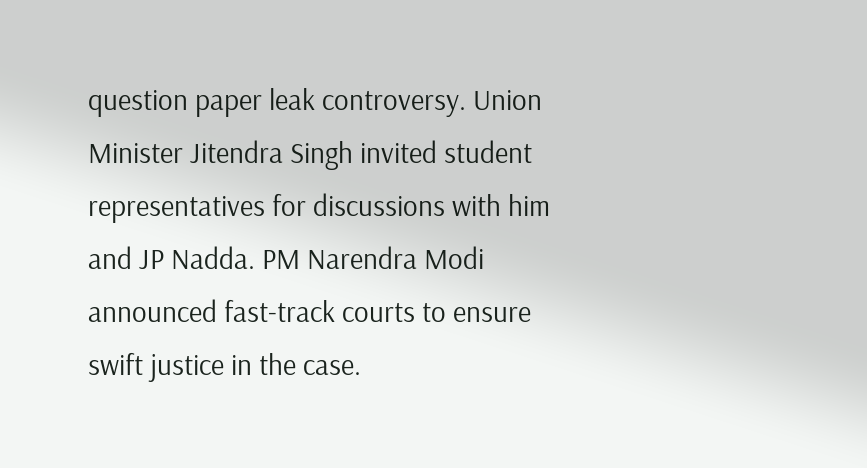question paper leak controversy. Union Minister Jitendra Singh invited student representatives for discussions with him and JP Nadda. PM Narendra Modi announced fast-track courts to ensure swift justice in the case.